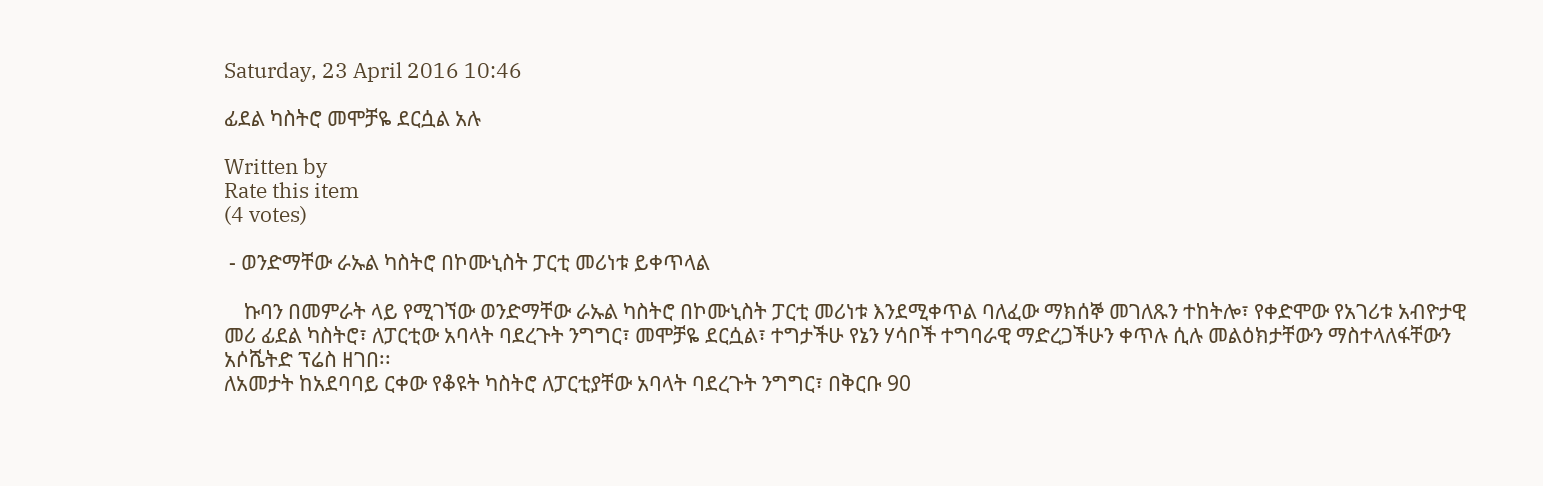Saturday, 23 April 2016 10:46

ፊደል ካስትሮ መሞቻዬ ደርሷል አሉ

Written by
Rate this item
(4 votes)

 - ወንድማቸው ራኡል ካስትሮ በኮሙኒስት ፓርቲ መሪነቱ ይቀጥላል

    ኩባን በመምራት ላይ የሚገኘው ወንድማቸው ራኡል ካስትሮ በኮሙኒስት ፓርቲ መሪነቱ እንደሚቀጥል ባለፈው ማክሰኞ መገለጹን ተከትሎ፣ የቀድሞው የአገሪቱ አብዮታዊ መሪ ፊደል ካስትሮ፣ ለፓርቲው አባላት ባደረጉት ንግግር፣ መሞቻዬ ደርሷል፣ ተግታችሁ የኔን ሃሳቦች ተግባራዊ ማድረጋችሁን ቀጥሉ ሲሉ መልዕክታቸውን ማስተላለፋቸውን አሶሼትድ ፕሬስ ዘገበ፡፡
ለአመታት ከአደባባይ ርቀው የቆዩት ካስትሮ ለፓርቲያቸው አባላት ባደረጉት ንግግር፣ በቅርቡ 90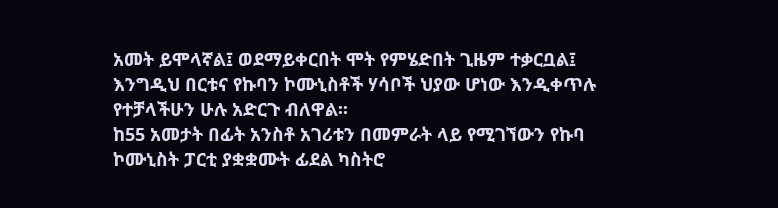አመት ይሞላኛል፤ ወደማይቀርበት ሞት የምሄድበት ጊዜም ተቃርቧል፤ እንግዲህ በርቱና የኩባን ኮሙኒስቶች ሃሳቦች ህያው ሆነው እንዲቀጥሉ የተቻላችሁን ሁሉ አድርጉ ብለዋል፡፡
ከ55 አመታት በፊት አንስቶ አገሪቱን በመምራት ላይ የሚገኘውን የኩባ ኮሙኒስት ፓርቲ ያቋቋሙት ፊደል ካስትሮ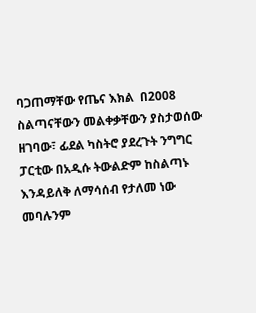ባጋጠማቸው የጤና እክል  በ2008 ስልጣናቸውን መልቀቃቸውን ያስታወሰው ዘገባው፣ ፊደል ካስትሮ ያደረጉት ንግግር ፓርቲው በአዲሱ ትውልድም ከስልጣኑ እንዳይለቅ ለማሳሰብ የታለመ ነው መባሉንም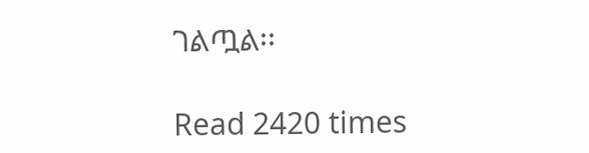ገልጧል፡፡

Read 2420 times